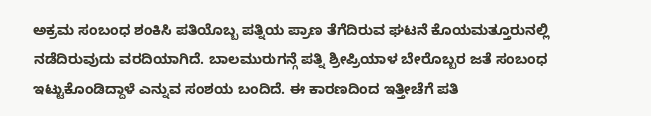ಅಕ್ರಮ ಸಂಬಂಧ ಶಂಕಿಸಿ ಪತಿಯೊಬ್ಬ ಪತ್ನಿಯ ಪ್ರಾಣ ತೆಗೆದಿರುವ ಘಟನೆ ಕೊಯಮತ್ತೂರುನಲ್ಲಿ ನಡೆದಿರುವುದು ವರದಿಯಾಗಿದೆ. ಬಾಲಮುರುಗನ್ಗೆ ಪತ್ನಿ ಶ್ರೀಪ್ರಿಯಾಳ ಬೇರೊಬ್ಬರ ಜತೆ ಸಂಬಂಧ ಇಟ್ಟುಕೊಂಡಿದ್ದಾಳೆ ಎನ್ನುವ ಸಂಶಯ ಬಂದಿದೆ. ಈ ಕಾರಣದಿಂದ ಇತ್ತೀಚೆಗೆ ಪತಿ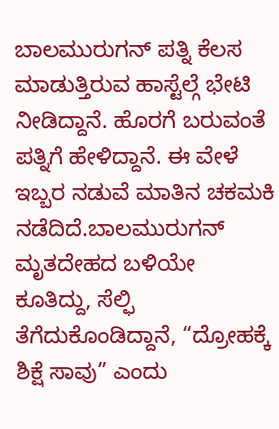ಬಾಲಮುರುಗನ್ ಪತ್ನಿ ಕೆಲಸ ಮಾಡುತ್ತಿರುವ ಹಾಸ್ಟೆಲ್ಗೆ ಭೇಟಿ ನೀಡಿದ್ದಾನೆ. ಹೊರಗೆ ಬರುವಂತೆ ಪತ್ನಿಗೆ ಹೇಳಿದ್ದಾನೆ. ಈ ವೇಳೆ ಇಬ್ಬರ ನಡುವೆ ಮಾತಿನ ಚಕಮಕಿ ನಡೆದಿದೆ.ಬಾಲಮುರುಗನ್ ಮೃತದೇಹದ ಬಳಿಯೇ ಕೂತಿದ್ದು, ಸೆಲ್ಫಿ ತೆಗೆದುಕೊಂಡಿದ್ದಾನೆ, “ದ್ರೋಹಕ್ಕೆ ಶಿಕ್ಷೆ ಸಾವು” ಎಂದು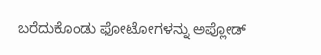ಬರೆದುಕೊಂಡು ಫೋಟೋಗಳನ್ನು ಅಪ್ಲೋಡ್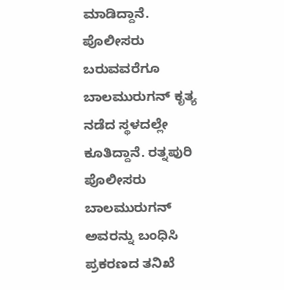ಮಾಡಿದ್ದಾನೆ.
ಪೊಲೀಸರು ಬರುವವರೆಗೂ ಬಾಲಮುರುಗನ್ ಕೃತ್ಯ ನಡೆದ ಸ್ಥಳದಲ್ಲೇ ಕೂತಿದ್ದಾನೆ. ರತ್ನಪುರಿ ಪೊಲೀಸರು ಬಾಲಮುರುಗನ್ ಅವರನ್ನು ಬಂಧಿಸಿ ಪ್ರಕರಣದ ತನಿಖೆ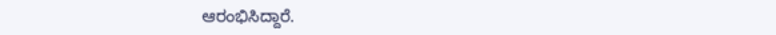ಆರಂಭಿಸಿದ್ದಾರೆ.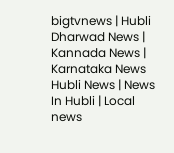bigtvnews | Hubli Dharwad News | Kannada News | Karnataka News Hubli News | News In Hubli | Local news